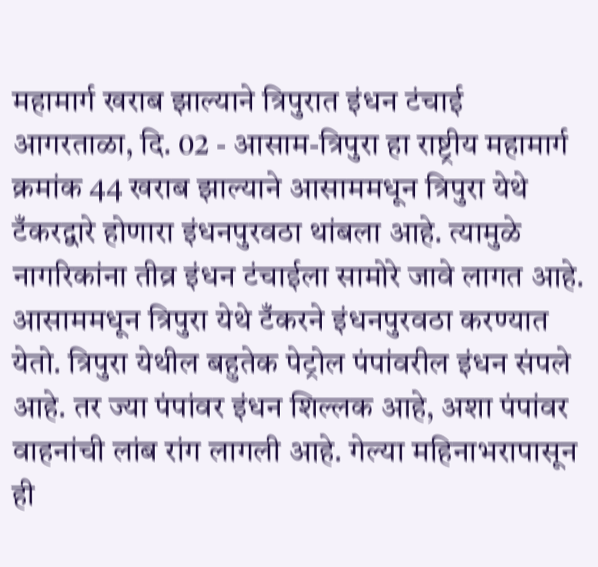महामार्ग खराब झाल्याने त्रिपुरात इंधन टंचाई
आगरताळा, दि. 02 - आसाम-त्रिपुरा हा राष्ट्रीय महामार्ग क्रमांक 44 खराब झाल्याने आसाममधून त्रिपुरा येथे टँकरद्वारे होणारा इंधनपुरवठा थांबला आहे. त्यामुळे नागरिकांना तीव्र इंधन टंचाईला सामोरे जावे लागत आहे. आसाममधून त्रिपुरा येथे टँकरने इंधनपुरवठा करण्यात येतो. त्रिपुरा येथील बहुतेक पेट्रोल पंपांवरील इंधन संपले आहे. तर ज्या पंपांवर इंधन शिल्लक आहे, अशा पंपांवर वाहनांची लांब रांग लागली आहे. गेल्या महिनाभरापासून ही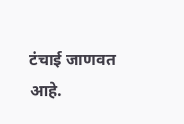टंचाई जाणवत आहे.